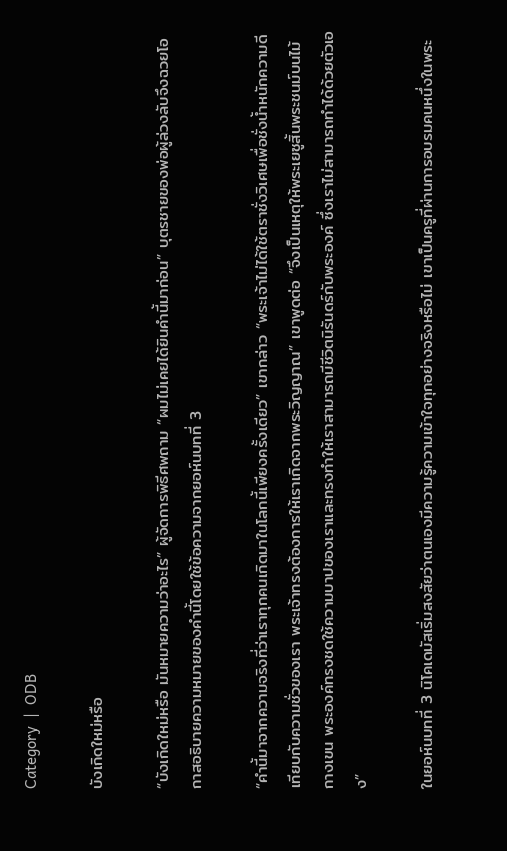Category  |  ODB

บังเกิดใหม่หรือ

“บังเกิดใหม่หรือ มันหมายความว่าอะไร” ผู้จัดการพิธีศพถาม “ผมไม่เคยได้ยินคำนี้มาก่อน” บุตรชายของพ่อผู้ล่วงลับจึงฉวยโอกาสอธิบายความหมายของคำนี้โดยใช้ข้อความจากยอห์นบทที่ 3

“คำนี้มาจากความจริงที่ว่าเราทุกคนเกิดมาในโลกนี้เพียงครั้งเดียว” เขากล่าว “พระเจ้าไม่ได้ใช้ตราชั่งวิเศษเพื่อชั่งน้ำหนักความดีเทียบกับความชั่วของเรา พระเจ้าทรงต้องการให้เราเกิดจากพระวิญญาณ” เขาพูดต่อ “จึงเป็นเหตุให้พระเยซูสิ้นพระชนม์บนไม้กางเขน พระองค์ทรงชดใช้ความบาปของเราและทรงทำให้เราสามารถมีชีวิตนิรันดร์กับพระองค์ ซึ่งเราไม่สามารถทำได้ด้วยตัวเอง”

ในยอห์นบทที่ 3 นิโคเดมัสเริ่มสงสัยว่าตนเองมีความรู้ความเข้าใจทุกอย่างจริงหรือไม่ เขาเป็นครูที่ผ่านการอบรมคนหนึ่งในพระ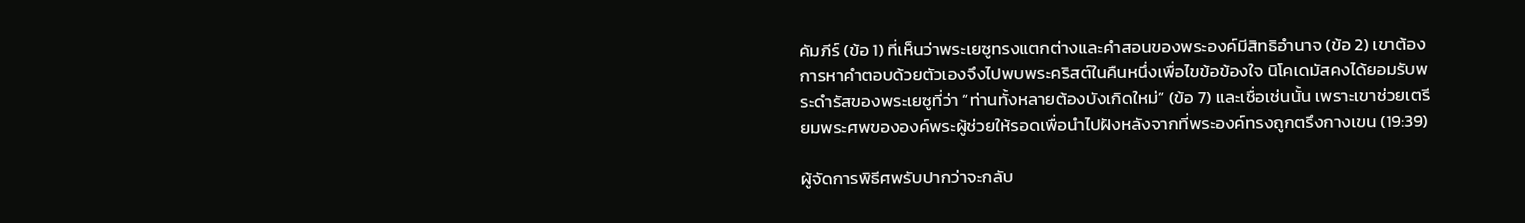คัมภีร์ (ข้อ 1) ที่เห็นว่าพระเยซูทรงแตกต่างและคำสอนของพระองค์มีสิทธิอำนาจ (ข้อ 2) เขาต้องการหาคำตอบด้วยตัวเองจึงไปพบพระคริสต์ในคืนหนึ่งเพื่อไขข้อข้องใจ นิโคเดมัสคงได้ยอมรับพระดำรัสของพระเยซูที่ว่า “ท่านทั้งหลายต้องบังเกิดใหม่” (ข้อ 7) และเชื่อเช่นนั้น เพราะเขาช่วยเตรียมพระศพขององค์พระผู้ช่วยให้รอดเพื่อนำไปฝังหลังจากที่พระองค์ทรงถูกตรึงกางเขน (19:39)

ผู้จัดการพิธีศพรับปากว่าจะกลับ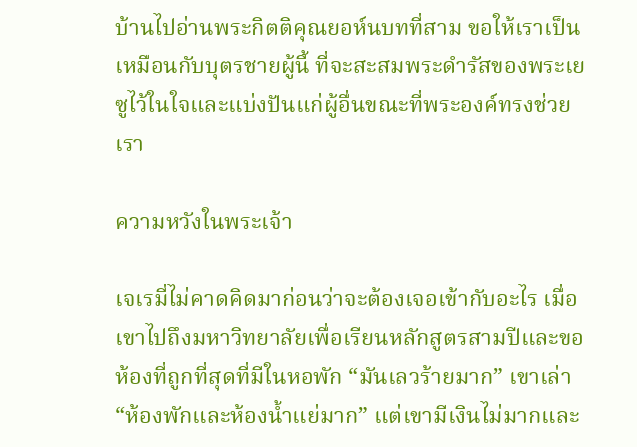บ้านไปอ่านพระกิตติคุณยอห์นบทที่สาม ขอให้เราเป็นเหมือนกับบุตรชายผู้นี้ ที่จะสะสมพระดำรัสของพระเยซูไว้ในใจและแบ่งปันแก่ผู้อื่นขณะที่พระองค์ทรงช่วยเรา

ความหวังในพระเจ้า

เจเรมี่ไม่คาดคิดมาก่อนว่าจะต้องเจอเข้ากับอะไร เมื่อเขาไปถึงมหาวิทยาลัยเพื่อเรียนหลักสูตรสามปีและขอห้องที่ถูกที่สุดที่มีในหอพัก “มันเลวร้ายมาก” เขาเล่า “ห้องพักและห้องน้ำแย่มาก” แต่เขามีเงินไม่มากและ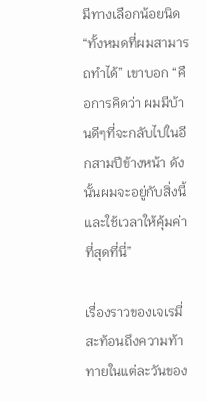มีทางเลือกน้อยนิด “ทั้งหมดที่ผมสามารถทำได้” เขาบอก “คือการคิดว่า ผมมีบ้านดีๆที่จะกลับไปในอีกสามปีข้างหน้า ดังนั้นผมจะอยู่กับสิ่งนี้และใช้เวลาให้คุ้มค่าที่สุดที่นี่”

เรื่องราวของเจเรมี่สะท้อนถึงความท้าทายในแต่ละวันของ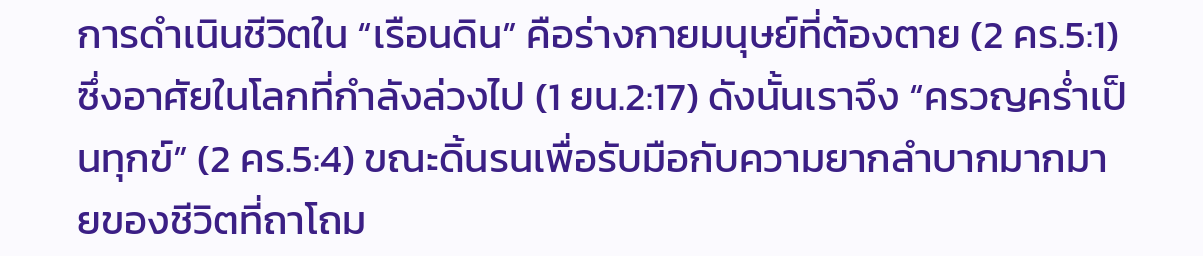การดำเนินชีวิตใน “เรือนดิน” คือร่างกายมนุษย์ที่ต้องตาย (2 คร.5:1) ซึ่งอาศัยในโลกที่กำลังล่วงไป (1 ยน.2:17) ดังนั้นเราจึง “ครวญคร่ำเป็นทุกข์” (2 คร.5:4) ขณะดิ้นรนเพื่อรับมือกับความยากลำบากมากมายของชีวิตที่ถาโถม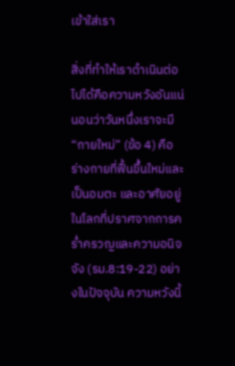เข้าใส่เรา

สิ่งที่ทำให้เราดำเนินต่อไปได้คือความหวังอันแน่นอนว่าวันหนึ่งเราจะมี “กายใหม่” (ข้อ 4) คือร่างกายที่ฟื้นขึ้นใหม่และเป็นอมตะ และอาศัยอยู่ในโลกที่ปราศจากการคร่ำครวญและความอนิจจัง (รม.8:19-22) อย่างในปัจจุบัน ความหวังนี้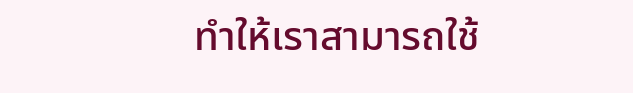ทำให้เราสามารถใช้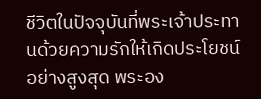ชีวิตในปัจจุบันที่พระเจ้าประทานด้วยความรักให้เกิดประโยชน์อย่างสูงสุด พระอง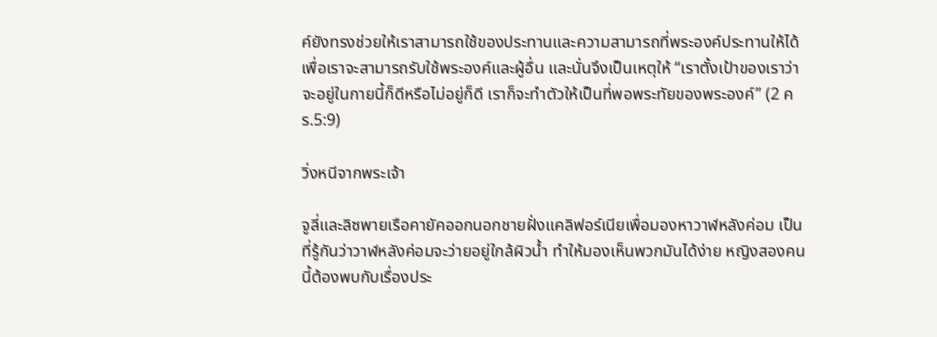ค์ยังทรงช่วยให้เราสามารถใช้ของประทานและความสามารถที่พระองค์ประทานให้ได้ เพื่อเราจะสามารถรับใช้พระองค์และผู้อื่น และนั่นจึงเป็นเหตุให้ “เราตั้งเป้าของเราว่า จะอยู่ในกายนี้ก็ดีหรือไม่อยู่ก็ดี เราก็จะทำตัวให้เป็นที่พอพระทัยของพระองค์” (2 คร.5:9)

วิ่งหนีจากพระเจ้า

จูลี่และลิซพายเรือคายัคออกนอกชายฝั่งแคลิฟอร์เนียเพื่อมองหาวาฬหลังค่อม เป็นที่รู้กันว่าวาฬหลังค่อมจะว่ายอยู่ใกล้ผิวน้ำ ทำให้มองเห็นพวกมันได้ง่าย หญิงสองคนนี้ต้องพบกับเรื่องประ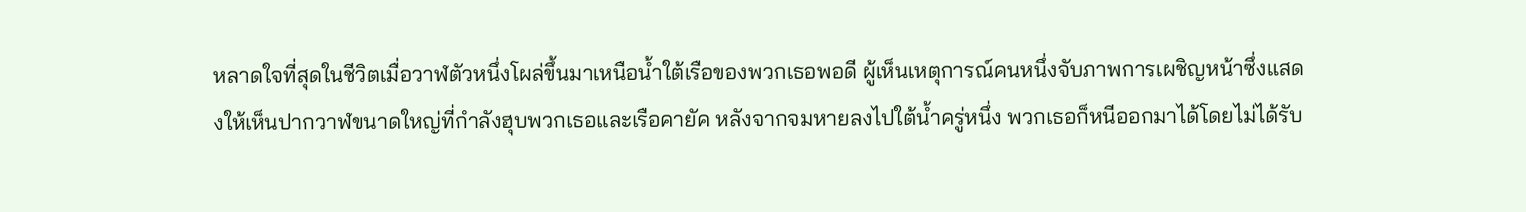หลาดใจที่สุดในชีวิตเมื่อวาฬตัวหนึ่งโผล่ขึ้นมาเหนือน้ำใต้เรือของพวกเธอพอดี ผู้เห็นเหตุการณ์คนหนึ่งจับภาพการเผชิญหน้าซึ่งแสดงให้เห็นปากวาฬขนาดใหญ่ที่กำลังฮุบพวกเธอและเรือคายัค หลังจากจมหายลงไปใต้น้ำครู่หนึ่ง พวกเธอก็หนีออกมาได้โดยไม่ได้รับ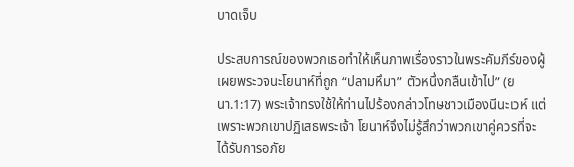บาดเจ็บ

ประสบการณ์ของพวกเธอทำให้เห็นภาพเรื่องราวในพระคัมภีร์ของผู้เผยพระวจนะโยนาห์ที่ถูก “ปลามหึมา” ตัวหนึ่งกลืนเข้าไป” (ยนา.1:17) พระเจ้าทรงใช้ให้ท่านไปร้องกล่าวโทษชาวเมืองนีนะเวห์ แต่เพราะพวกเขาปฏิเสธพระเจ้า โยนาห์จึงไม่รู้สึกว่าพวกเขาคู่ควรที่จะได้รับการอภัย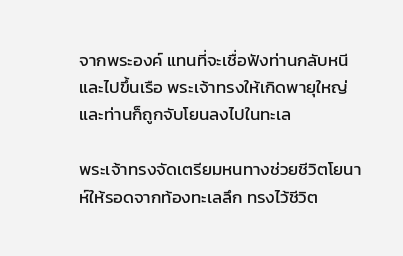จากพระองค์ แทนที่จะเชื่อฟังท่านกลับหนีและไปขึ้นเรือ พระเจ้าทรงให้เกิดพายุใหญ่ และท่านก็ถูกจับโยนลงไปในทะเล

พระเจ้าทรงจัดเตรียมหนทางช่วยชีวิตโยนาห์ให้รอดจากท้องทะเลลึก ทรงไว้ชีวิต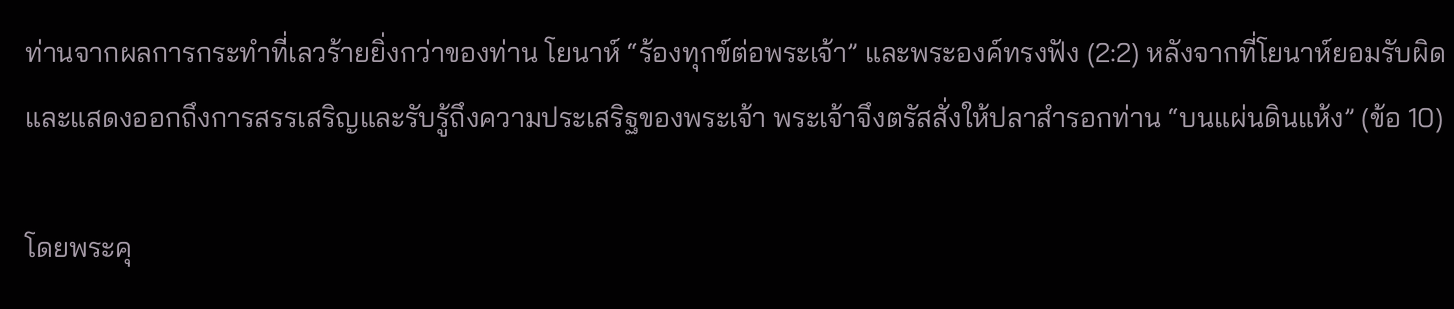ท่านจากผลการกระทำที่เลวร้ายยิ่งกว่าของท่าน โยนาห์ “ร้องทุกข์ต่อพระเจ้า” และพระองค์ทรงฟัง (2:2) หลังจากที่โยนาห์ยอมรับผิดและแสดงออกถึงการสรรเสริญและรับรู้ถึงความประเสริฐของพระเจ้า พระเจ้าจึงตรัสสั่งให้ปลาสำรอกท่าน “บนแผ่นดินแห้ง” (ข้อ 10)

โดยพระคุ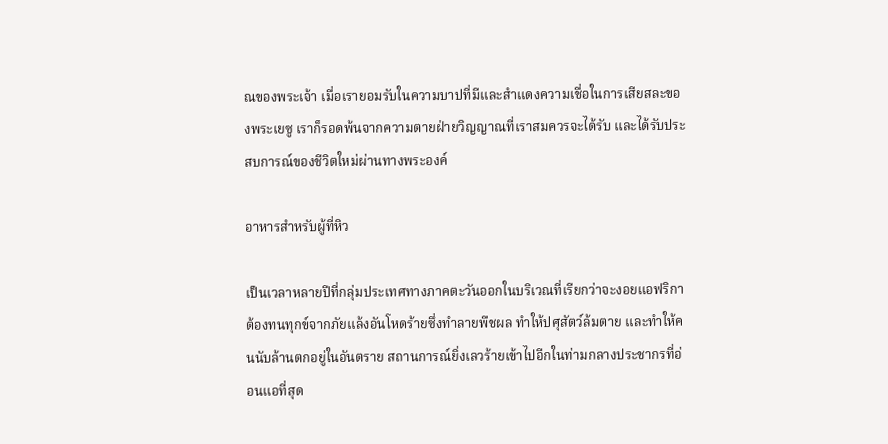ณของพระเจ้า เมื่อเรายอมรับในความบาปที่มีและสำแดงความเชื่อในการเสียสละของพระเยซู เราก็รอดพ้นจากความตายฝ่ายวิญญาณที่เราสมควรจะได้รับ และได้รับประสบการณ์ของชีวิตใหม่ผ่านทางพระองค์

อาหารสำหรับผู้ที่หิว

เป็นเวลาหลายปีที่กลุ่มประเทศทางภาคตะวันออกในบริเวณที่เรียกว่าจะงอยแอฟริกาต้องทนทุกข์จากภัยแล้งอันโหดร้ายซึ่งทำลายพืชผล ทำให้ปศุสัตว์ล้มตาย และทำให้คนนับล้านตกอยู่ในอันตราย สถานการณ์ยิ่งเลวร้ายเข้าไปอีกในท่ามกลางประชากรที่อ่อนแอที่สุด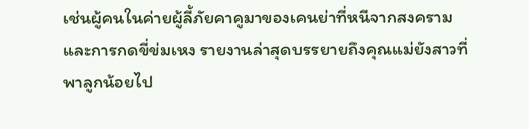เช่นผู้คนในค่ายผู้ลี้ภัยคาคูมาของเคนย่าที่หนีจากสงครามและการกดขี่ข่มเหง รายงานล่าสุดบรรยายถึงคุณแม่ยังสาวที่พาลูกน้อยไป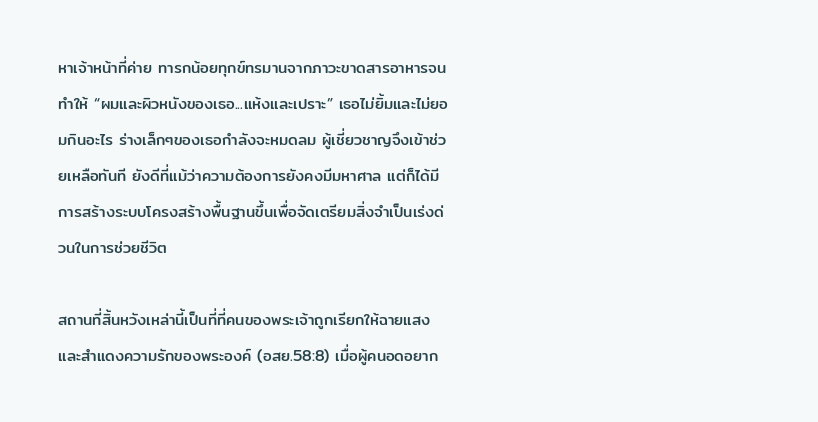หาเจ้าหน้าที่ค่าย ทารกน้อยทุกข์ทรมานจากภาวะขาดสารอาหารจนทำให้ “ผมและผิวหนังของเธอ...แห้งและเปราะ” เธอไม่ยิ้มและไม่ยอมกินอะไร ร่างเล็กๆของเธอกำลังจะหมดลม ผู้เชี่ยวชาญจึงเข้าช่วยเหลือทันที ยังดีที่แม้ว่าความต้องการยังคงมีมหาศาล แต่ก็ได้มีการสร้างระบบโครงสร้างพื้นฐานขึ้นเพื่อจัดเตรียมสิ่งจำเป็นเร่งด่วนในการช่วยชีวิต

สถานที่สิ้นหวังเหล่านี้เป็นที่ที่คนของพระเจ้าถูกเรียกให้ฉายแสงและสำแดงความรักของพระองค์ (อสย.58:8) เมื่อผู้คนอดอยาก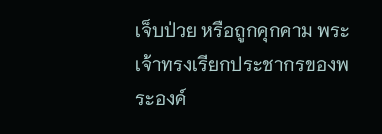เจ็บป่วย หรือถูกคุกคาม พระเจ้าทรงเรียกประชากรของพระองค์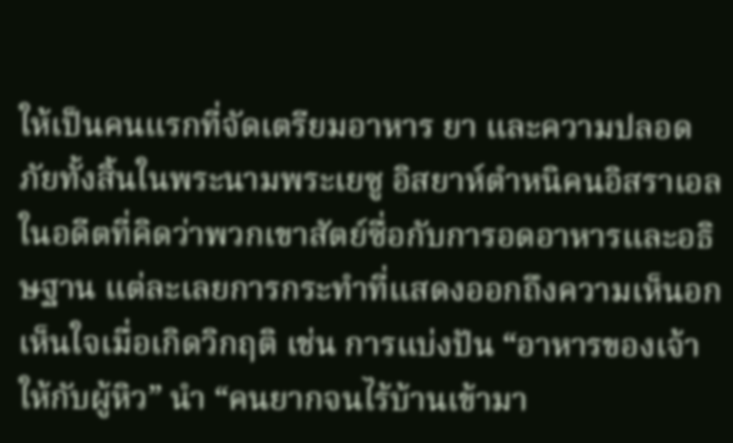ให้เป็นคนแรกที่จัดเตรียมอาหาร ยา และความปลอดภัยทั้งสิ้นในพระนามพระเยซู อิสยาห์ตำหนิคนอิสราเอลในอดีตที่คิดว่าพวกเขาสัตย์ซื่อกับการอดอาหารและอธิษฐาน แต่ละเลยการกระทำที่แสดงออกถึงความเห็นอกเห็นใจเมื่อเกิดวิกฤติ เช่น การแบ่งปัน “อาหารของเจ้าให้กับผู้หิว” นำ “คนยากจนไร้บ้านเข้ามา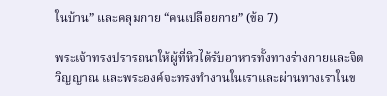ในบ้าน” และคลุมกาย “คนเปลือยกาย” (ข้อ 7)

พระเจ้าทรงปรารถนาให้ผู้ที่หิวได้รับอาหารทั้งทางร่างกายและจิตวิญญาณ และพระองค์จะทรงทำงานในเราและผ่านทางเราในข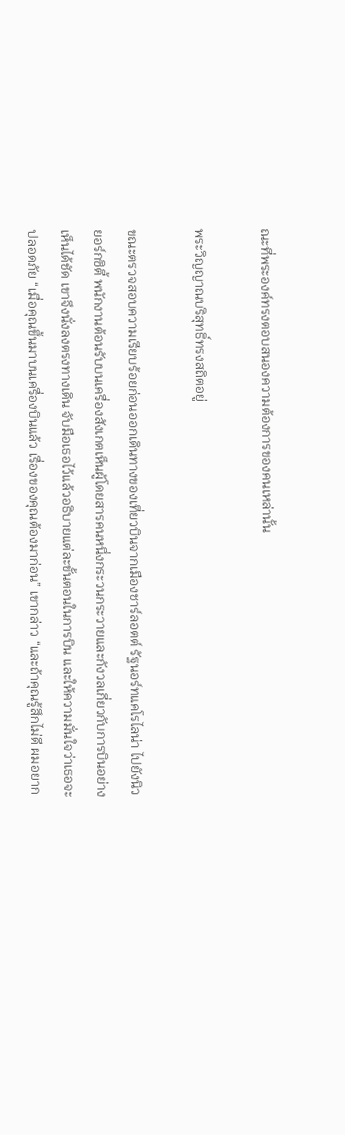ณะที่พระองค์ทรงตอบสนองความต้องการของคนเหล่านั้น

พระวิญญาณบริสุทธิ์ทรงสถิตอยู่

ขณะตรวจสอบความเรียบร้อยก่อนออกเดินทางของเที่ยวบินจากเมืองชาร์ลอตต์ รัฐนอร์ทแคโรไลน่า ไปยังนิวยอร์กซิตี้ พนักงานต้อนรับบนเครื่องสังเกตเห็นผู้โดยสารคนหนึ่งกระวนกระวายและกังวลเกี่ยวกับการบินอย่างเห็นได้ชัด เขาจึงนั่งลงตรงทางเดิน จับมือเธอไว้แล้วอธิบายแต่ละขั้นตอนในการบิน และให้ความมั่นใจว่าเธอจะปลอดภัย “เมื่อคุณขึ้นมาบนเครื่องบินแล้ว เรื่องของคุณต้องมาก่อน” เขากล่าว “และถ้าคุณรู้สึกไม่ดี ผมอยาก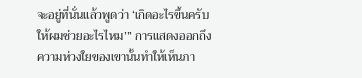จะอยู่ที่นั่นแล้วพูดว่า ‘เกิดอะไรขึ้นครับ ให้ผมช่วยอะไรไหม’” การแสดงออกถึงความห่วงใยของเขานั้นทำให้เห็นภา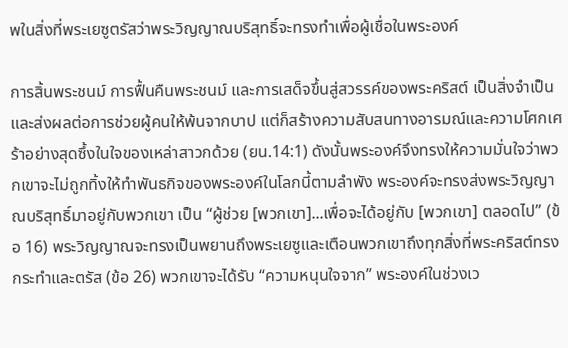พในสิ่งที่พระเยซูตรัสว่าพระวิญญาณบริสุทธิ์จะทรงทำเพื่อผู้เชื่อในพระองค์

การสิ้นพระชนม์ การฟื้นคืนพระชนม์ และการเสด็จขึ้นสู่สวรรค์ของพระคริสต์ เป็นสิ่งจำเป็นและส่งผลต่อการช่วยผู้คนให้พ้นจากบาป แต่ก็สร้างความสับสนทางอารมณ์และความโศกเศร้าอย่างสุดซึ้งในใจของเหล่าสาวกด้วย (ยน.14:1) ดังนั้นพระองค์จึงทรงให้ความมั่นใจว่าพวกเขาจะไม่ถูกทิ้งให้ทำพันธกิจของพระองค์ในโลกนี้ตามลำพัง พระองค์จะทรงส่งพระวิญญาณบริสุทธิ์มาอยู่กับพวกเขา เป็น “ผู้ช่วย [พวกเขา]...เพื่อจะได้อยู่กับ [พวกเขา] ตลอดไป” (ข้อ 16) พระวิญญาณจะทรงเป็นพยานถึงพระเยซูและเตือนพวกเขาถึงทุกสิ่งที่พระคริสต์ทรงกระทำและตรัส (ข้อ 26) พวกเขาจะได้รับ “ความหนุนใจจาก” พระองค์ในช่วงเว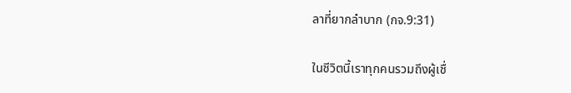ลาที่ยากลำบาก (กจ.9:31)

ในชีวิตนี้เราทุกคนรวมถึงผู้เชื่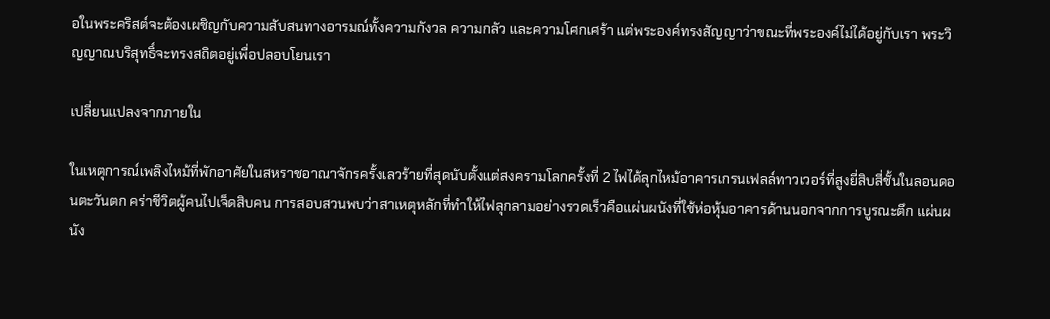อในพระคริสต์จะต้องเผชิญกับความสับสนทางอารมณ์ทั้งความกังวล ความกลัว และความโศกเศร้า แต่พระองค์ทรงสัญญาว่าขณะที่พระองค์ไม่ได้อยู่กับเรา พระวิญญาณบริสุทธิ์จะทรงสถิตอยู่เพื่อปลอบโยนเรา

เปลี่ยนแปลงจากภายใน

ในเหตุการณ์เพลิงไหม้ที่พักอาศัยในสหราชอาณาจักรครั้งเลวร้ายที่สุดนับตั้งแต่สงครามโลกครั้งที่ 2 ไฟได้ลุกไหม้อาคารเกรนเฟลล์ทาวเวอร์ที่สูงยี่สิบสี่ชั้นในลอนดอนตะวันตก คร่าชีวิตผู้คนไปเจ็ดสิบคน การสอบสวนพบว่าสาเหตุหลักที่ทำให้ไฟลุกลามอย่างรวดเร็วคือแผ่นผนังที่ใช้ห่อหุ้มอาคารด้านนอกจากการบูรณะตึก แผ่นผนัง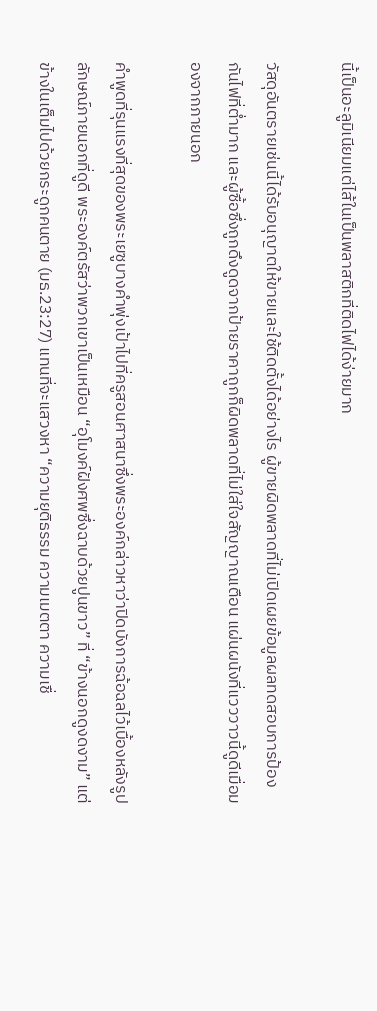นี้เป็นอะลูมิเนียมแต่ไส้ในเป็นพลาสติกที่ติดไฟได้ง่ายมาก

วัสดุอันตรายเช่นนี้ได้รับอนุญาตให้ขายและใช้ติดตั้งได้อย่างไร ผู้ขายผิดพลาดที่ไม่เปิดเผยข้อมูลผลทดสอบการป้องกันไฟที่ต่ำมาก และผู้ซื้อซึ่งถูกดึงดูดจากป้ายราคาถูกก็ผิดพลาดที่ไม่ใส่ใจสัญญาณเตือน แผ่นผนังที่แวววาวนี้ดูดีเมื่อมองจากภายนอก

คำพูดที่รุนแรงที่สุดของพระเยซูบางคำพุ่งเป้าไปที่ครูสอนศาสนาซึ่งพระองค์กล่าวหาว่าปิดบังการฉ้อฉลไว้เบื้องหลังรูปลักษณ์ภายนอกที่ดูดี พระองค์ตรัสว่าพวกเขาเป็นเหมือน “อุโมงค์ฝังศพซึ่งฉาบด้วยปูนขาว” ที่ “ข้างนอกดูงดงาม” แต่ข้างในเต็มไปด้วยกระดูกคนตาย (มธ.23:27) แทนที่จะแสวงหา “ความยุติธรรม ความเมตตา ความเชื่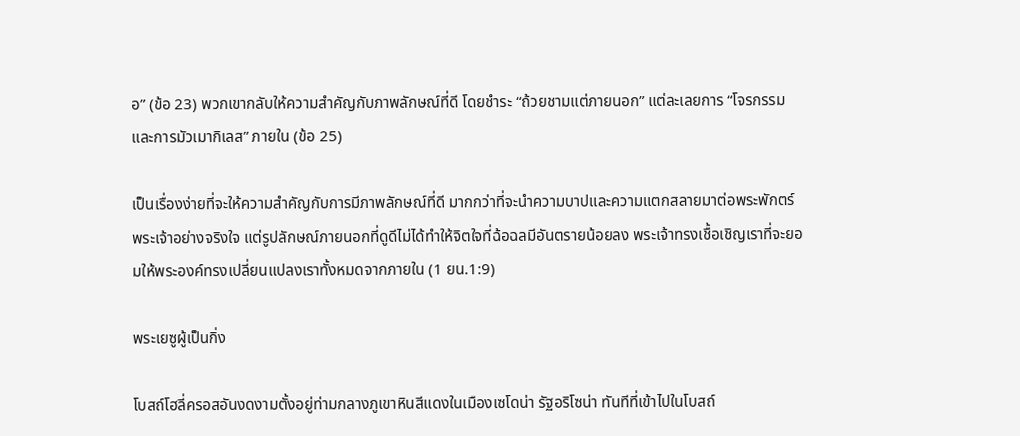อ” (ข้อ 23) พวกเขากลับให้ความสำคัญกับภาพลักษณ์ที่ดี โดยชำระ “ถ้วยชามแต่ภายนอก” แต่ละเลยการ “โจรกรรมและการมัวเมากิเลส” ภายใน (ข้อ 25)

เป็นเรื่องง่ายที่จะให้ความสำคัญกับการมีภาพลักษณ์ที่ดี มากกว่าที่จะนำความบาปและความแตกสลายมาต่อพระพักตร์พระเจ้าอย่างจริงใจ แต่รูปลักษณ์ภายนอกที่ดูดีไม่ได้ทำให้จิตใจที่ฉ้อฉลมีอันตรายน้อยลง พระเจ้าทรงเชื้อเชิญเราที่จะยอมให้พระองค์ทรงเปลี่ยนแปลงเราทั้งหมดจากภายใน (1 ยน.1:9)

พระเยซูผู้เป็นกิ่ง

โบสถ์โฮลี่ครอสอันงดงามตั้งอยู่ท่ามกลางภูเขาหินสีแดงในเมืองเซโดน่า รัฐอริโซน่า ทันทีที่เข้าไปในโบสถ์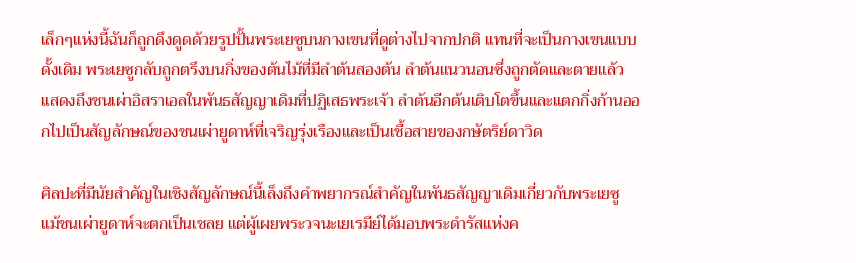เล็กๆแห่งนี้ฉันก็ถูกดึงดูดด้วยรูปปั้นพระเยซูบนกางเขนที่ดูต่างไปจากปกติ แทนที่จะเป็นกางเขนแบบดั้งเดิม พระเยซูกลับถูกตรึงบนกิ่งของต้นไม้ที่มีลำต้นสองต้น ลำต้นแนวนอนซึ่งถูกตัดและตายแล้วแสดงถึงชนเผ่าอิสราเอลในพันธสัญญาเดิมที่ปฏิเสธพระเจ้า ลำต้นอีกต้นเติบโตขึ้นและแตกกิ่งก้านออกไปเป็นสัญลักษณ์ของชนเผ่ายูดาห์ที่เจริญรุ่งเรืองและเป็นเชื้อสายของกษัตริย์ดาวิด

ศิลปะที่มีนัยสำคัญในเชิงสัญลักษณ์นี้เล็งถึงคำพยากรณ์สำคัญในพันธสัญญาเดิมเกี่ยวกับพระเยซู แม้ชนเผ่ายูดาห์จะตกเป็นเชลย แต่ผู้เผยพระวจนะเยเรมีย์ได้มอบพระดำรัสแห่งค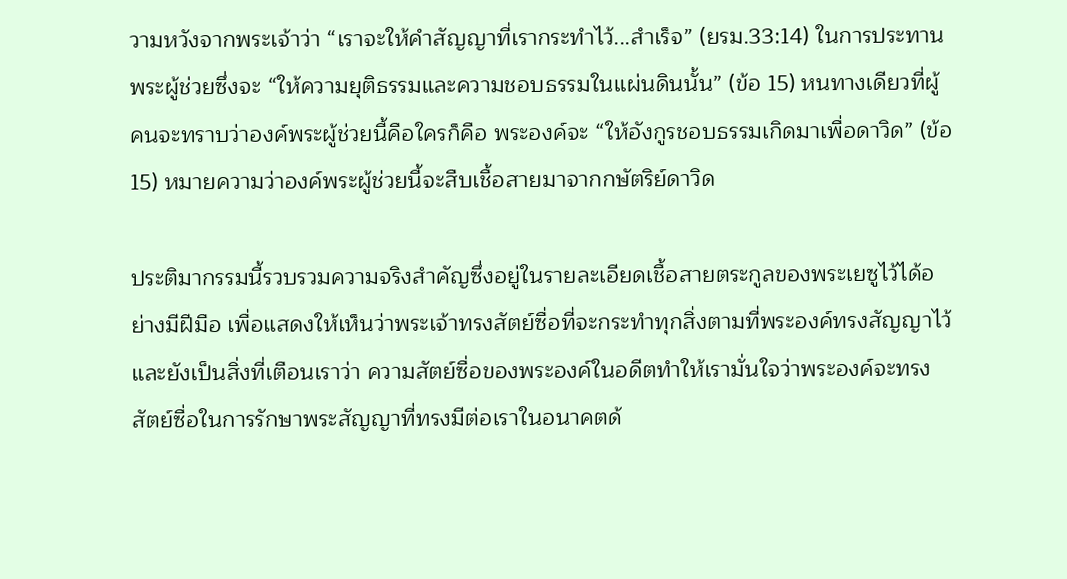วามหวังจากพระเจ้าว่า “เราจะให้คำสัญญาที่เรากระทำไว้...สำเร็จ” (ยรม.33:14) ในการประทานพระผู้ช่วยซึ่งจะ “ให้ความยุติธรรมและความชอบธรรมในแผ่นดินนั้น” (ข้อ 15) หนทางเดียวที่ผู้คนจะทราบว่าองค์พระผู้ช่วยนี้คือใครก็คือ พระองค์จะ “ให้อังกูรชอบธรรมเกิดมาเพื่อดาวิด” (ข้อ 15) หมายความว่าองค์พระผู้ช่วยนี้จะสืบเชื้อสายมาจากกษัตริย์ดาวิด

ประติมากรรมนี้รวบรวมความจริงสำคัญซึ่งอยู่ในรายละเอียดเชื้อสายตระกูลของพระเยซูไว้ได้อย่างมีฝีมือ เพื่อแสดงให้เห็นว่าพระเจ้าทรงสัตย์ซื่อที่จะกระทำทุกสิ่งตามที่พระองค์ทรงสัญญาไว้ และยังเป็นสิ่งที่เตือนเราว่า ความสัตย์ซื่อของพระองค์ในอดีตทำให้เรามั่นใจว่าพระองค์จะทรงสัตย์ซื่อในการรักษาพระสัญญาที่ทรงมีต่อเราในอนาคตด้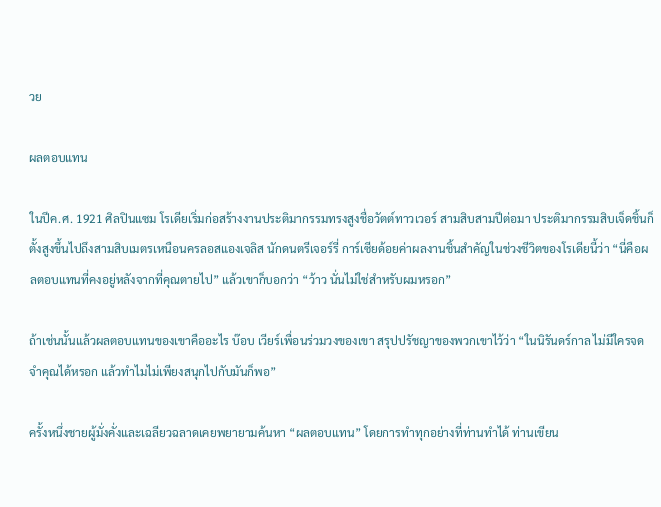วย

ผลตอบแทน

ในปีค.ศ. 1921 ศิลปินแซม โรเดียเริ่มก่อสร้างงานประติมากรรมทรงสูงชื่อวัตต์ทาวเวอร์ สามสิบสามปีต่อมา ประติมากรรมสิบเจ็ดชิ้นก็ตั้งสูงขึ้นไปถึงสามสิบเมตรเหนือนครลอสแองเจลิส นักดนตรีเจอร์รี่ การ์เซียด้อยค่าผลงานชิ้นสำคัญในช่วงชีวิตของโรเดียนี้ว่า “นี่คือผลตอบแทนที่คงอยู่หลังจากที่คุณตายไป” แล้วเขาก็บอกว่า “ว้าว นั่นไม่ใช่สำหรับผมหรอก”

ถ้าเช่นนั้นแล้วผลตอบแทนของเขาคืออะไร บ๊อบ เวียร์เพื่อนร่วมวงของเขา สรุปปรัชญาของพวกเขาไว้ว่า “ในนิรันดร์กาล ไม่มีใครจดจำคุณได้หรอก แล้วทำไมไม่เพียงสนุกไปกับมันก็พอ”

ครั้งหนึ่งชายผู้มั่งคั่งและเฉลียวฉลาดเคยพยายามค้นหา “ผลตอบแทน” โดยการทำทุกอย่างที่ท่านทำได้ ท่านเขียน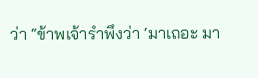ว่า “ข้าพเจ้ารำพึงว่า ‘มาเถอะ มา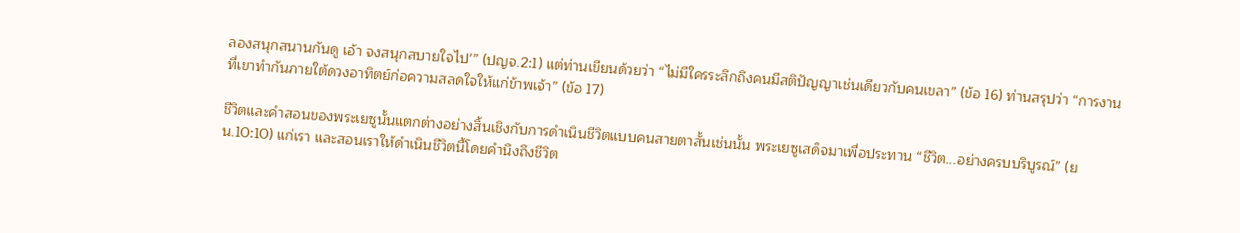ลองสนุกสนานกันดู เอ้า จงสนุกสบายใจไป’” (ปญจ.2:1) แต่ท่านเขียนด้วยว่า “ไม่มีใครระลึกถึงคนมีสติปัญญาเช่นเดียวกับคนเขลา” (ข้อ 16) ท่านสรุปว่า “การงานที่เขาทำกันภายใต้ดวงอาทิตย์ก่อความสลดใจให้แก่ข้าพเจ้า” (ข้อ 17)

ชีวิตและคำสอนของพระเยซูนั้นแตกต่างอย่างสิ้นเชิงกับการดำเนินชีวิตแบบคนสายตาสั้นเช่นนั้น พระเยซูเสด็จมาเพื่อประทาน “ชีวิต...อย่างครบบริบูรณ์” (ยน.10:10) แก่เรา และสอนเราให้ดำเนินชีวิตนี้โดยคำนึงถึงชีวิต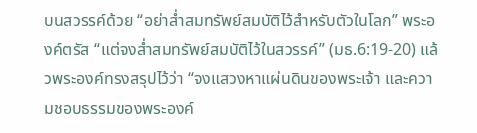บนสวรรค์ด้วย “อย่าส่ำสมทรัพย์สมบัติไว้สำหรับตัวในโลก” พระองค์ตรัส “แต่จงส่ำสมทรัพย์สมบัติไว้ในสวรรค์” (มธ.6:19-20) แล้วพระองค์ทรงสรุปไว้ว่า “จงแสวงหาแผ่นดินของพระเจ้า และความชอบธรรมของพระองค์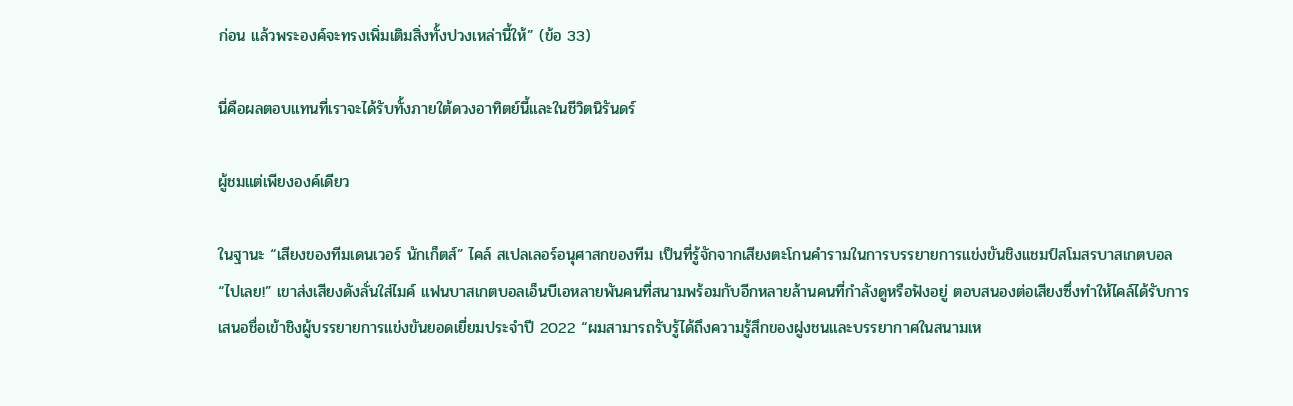ก่อน แล้วพระองค์จะทรงเพิ่มเติมสิ่งทั้งปวงเหล่านี้ให้” (ข้อ 33)

นี่คือผลตอบแทนที่เราจะได้รับทั้งภายใต้ดวงอาทิตย์นี้และในชีวิตนิรันดร์

ผู้ชมแต่เพียงองค์เดียว

ในฐานะ “เสียงของทีมเดนเวอร์ นักเก็ตส์” ไคล์ สเปลเลอร์อนุศาสกของทีม เป็นที่รู้จักจากเสียงตะโกนคำรามในการบรรยายการแข่งขันชิงแชมป์สโมสรบาสเกตบอล “ไปเลย!” เขาส่งเสียงดังลั่นใส่ไมค์ แฟนบาสเกตบอลเอ็นบีเอหลายพันคนที่สนามพร้อมกับอีกหลายล้านคนที่กำลังดูหรือฟังอยู่ ตอบสนองต่อเสียงซึ่งทำให้ไคล์ได้รับการเสนอชื่อเข้าชิงผู้บรรยายการแข่งขันยอดเยี่ยมประจำปี 2022 “ผมสามารถรับรู้ได้ถึงความรู้สึกของฝูงชนและบรรยากาศในสนามเห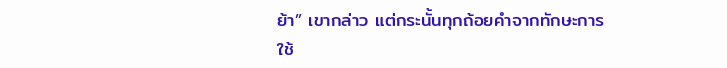ย้า” เขากล่าว แต่กระนั้นทุกถ้อยคำจากทักษะการใช้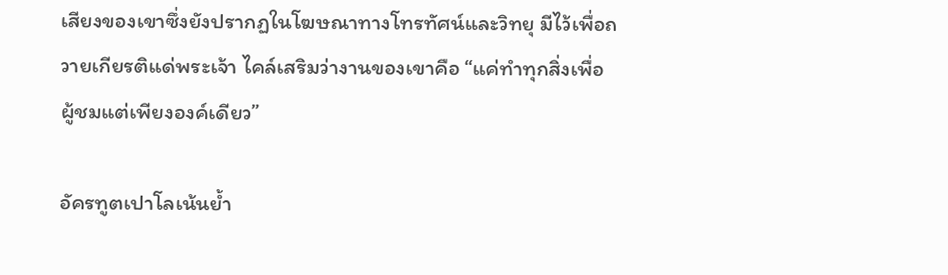เสียงของเขาซึ่งยังปรากฏในโฆษณาทางโทรทัศน์และวิทยุ มีไว้เพื่อถวายเกียรติแด่พระเจ้า ไคล์เสริมว่างานของเขาคือ “แค่ทำทุกสิ่งเพื่อผู้ชมแต่เพียงองค์เดียว”

อัครทูตเปาโลเน้นย้ำ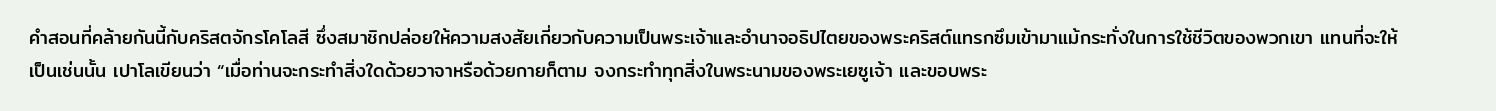คำสอนที่คล้ายกันนี้กับคริสตจักรโคโลสี ซึ่งสมาชิกปล่อยให้ความสงสัยเกี่ยวกับความเป็นพระเจ้าและอำนาจอธิปไตยของพระคริสต์แทรกซึมเข้ามาแม้กระทั่งในการใช้ชีวิตของพวกเขา แทนที่จะให้เป็นเช่นนั้น เปาโลเขียนว่า “เมื่อท่านจะกระทำสิ่งใดด้วยวาจาหรือด้วยกายก็ตาม จงกระทำทุกสิ่งในพระนามของพระเยซูเจ้า และขอบพระ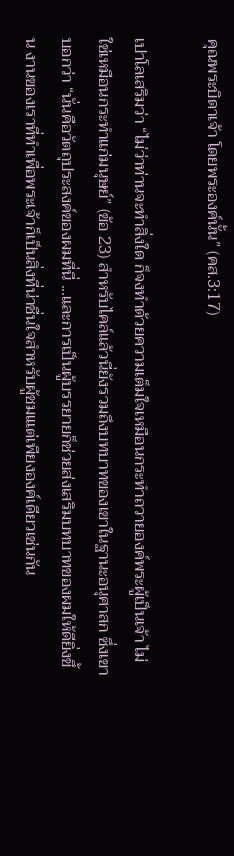คุณพระบิดาเจ้า โดยพระองค์นั้น” (คส.3:17)

เปาโลเสริมว่า “ไม่ว่าท่านจะทำสิ่งใด ก็จงทำด้วยความเต็มใจเหมือนกระทำถวายองค์พระผู้เป็นเจ้า ไม่ใช่เหมือนกระทำแก่มนุษย์” (ข้อ 23) สำหรับไคล์แล้วนี่ยังรวมถึงบทบาทของเขาในฐานะอนุศาสก ซึ่งเขาบอกว่า “นั่นคือวัตถุประสงค์ของผมที่นี่ ...และการเป็นผู้บรรยายก็ช่วยส่งเสริมบทบาทของผมให้ดียิ่งขึ้น งานของเราที่ทำเพื่อพระเจ้าก็เป็นสิ่งที่น่าชื่นใจสำหรับผู้ชมเแต่เพียงองค์เดียวเช่นกัน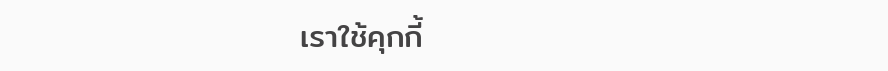เราใช้คุกกี้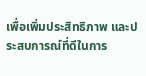เพื่อเพิ่มประสิทธิภาพ และประสบการณ์ที่ดีในการ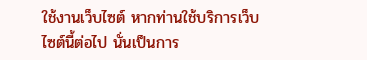ใช้งานเว็บไซต์ หากท่านใช้บริการเว็บไซต์นี้ต่อไป นั่นเป็นการ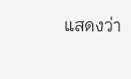แสดงว่า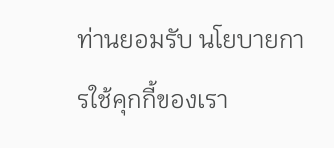ท่านยอมรับ นโยบายการใช้คุกกี้ของเรา